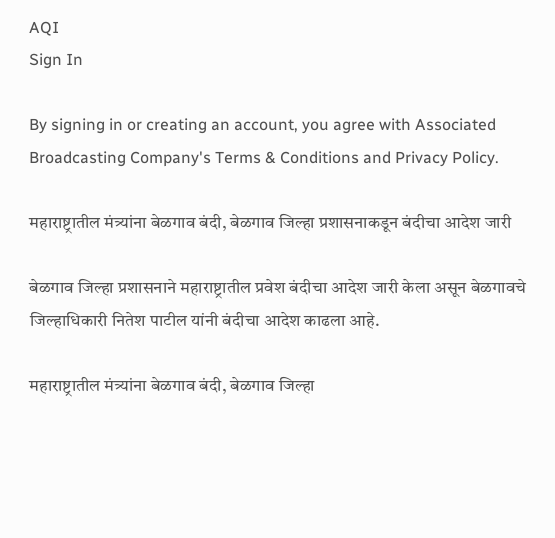AQI
Sign In

By signing in or creating an account, you agree with Associated Broadcasting Company's Terms & Conditions and Privacy Policy.

महाराष्ट्रातील मंत्र्यांना बेळगाव बंदी, बेळगाव जिल्हा प्रशासनाकडून बंदीचा आदेश जारी

बेळगाव जिल्हा प्रशासनाने महाराष्ट्रातील प्रवेश बंदीचा आदेश जारी केला असून बेळगावचे जिल्हाधिकारी नितेश पाटील यांनी बंदीचा आदेश काढला आहे.

महाराष्ट्रातील मंत्र्यांना बेळगाव बंदी, बेळगाव जिल्हा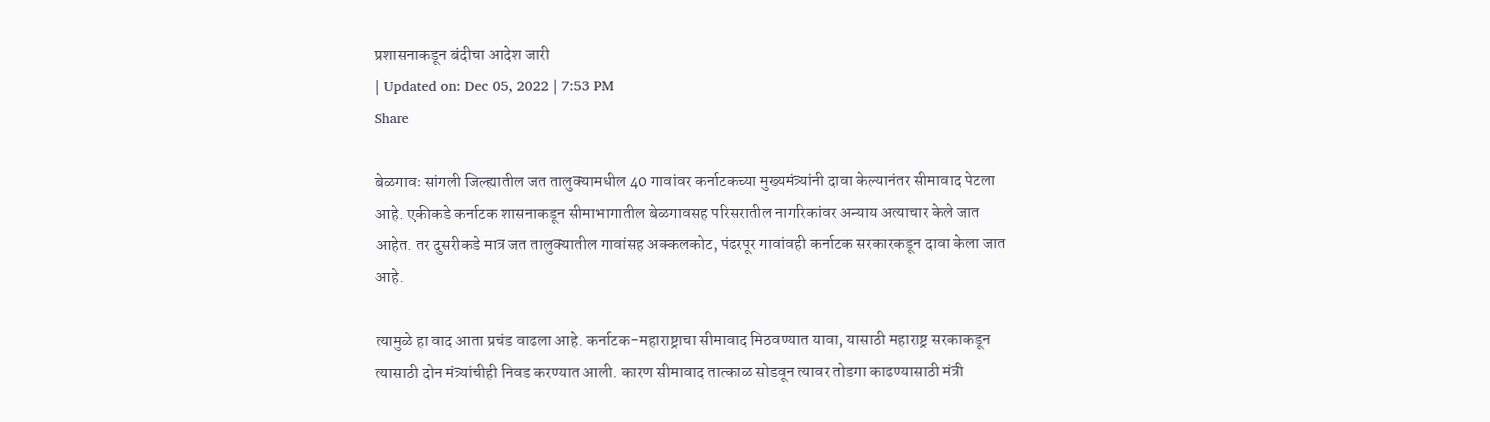प्रशासनाकडून बंदीचा आदेश जारी
| Updated on: Dec 05, 2022 | 7:53 PM
Share

बेळगावः सांगली जिल्ह्यातील जत तालुक्यामधील 40 गावांवर कर्नाटकच्या मुख्यमंत्र्यांनी दावा केल्यानंतर सीमावाद पेटला आहे. एकीकडे कर्नाटक शासनाकडून सीमाभागातील बेळगावसह परिसरातील नागरिकांवर अन्याय अत्याचार केले जात आहेत. तर दुसरीकडे मात्र जत तालुक्यातील गावांसह अक्कलकोट, पंढरपूर गावांवही कर्नाटक सरकारकडून दावा केला जात आहे.

त्यामुळे हा वाद आता प्रचंड वाढला आहे. कर्नाटक-महाराष्ट्राचा सीमावाद मिठवण्यात यावा, यासाठी महाराष्ट्र सरकाकडून त्यासाठी दोन मंत्र्यांचीही निवड करण्यात आली. कारण सीमावाद तात्काळ सोडवून त्यावर तोडगा काढण्यासाठी मंत्री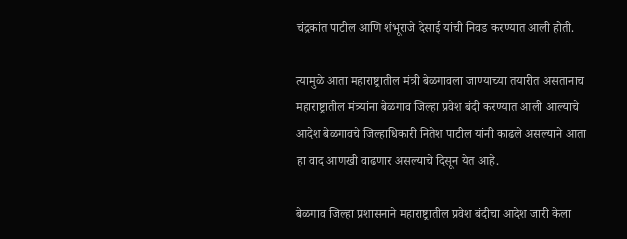चंद्रकांत पाटील आणि शंभूराजे देसाई यांची निवड करण्यात आली होती.

त्यामुळे आता महाराष्ट्रातील मंत्री बेळगावला जाण्याच्या तयारीत असतानाच महाराष्ट्रातील मंत्र्यांना बेळगाव जिल्हा प्रवेश बंदी करण्यात आली आल्याचे आदेश बेळगावचे जिल्हाधिकारी नितेश पाटील यांनी काढले असल्याने आता हा वाद आणखी वाढणार असल्याचे दिसून येत आहे.

बेळगाव जिल्हा प्रशासनाने महाराष्ट्रातील प्रवेश बंदीचा आदेश जारी केला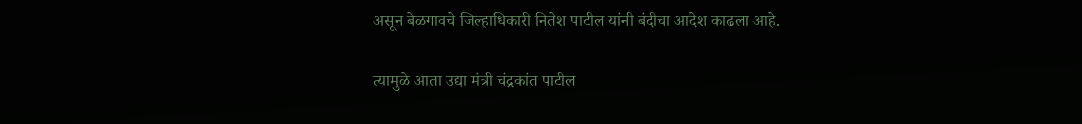असून बेळगावचे जिल्हाधिकारी नितेश पाटील यांनी बंदीचा आदेश काढला आहे.

त्यामुळे आता उद्या मंत्री चंद्रकांत पाटील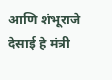आणि शंभूराजे देसाई हे मंत्री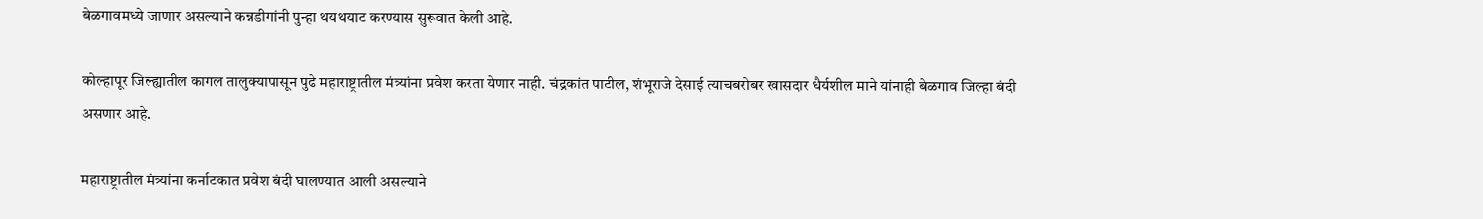बेळगावमध्ये जाणार असल्याने कन्नडीगांनी पुन्हा थयथयाट करण्यास सुरूवात केली आहे.

कोल्हापूर जिल्ह्यातील कागल तालुक्यापासून पुढे महाराष्ट्रातील मंत्र्यांना प्रवेश करता येणार नाही. चंद्रकांत पाटील, शंभूराजे देसाई त्याचबरोबर खासदार धैर्यशील माने यांनाही बेळगाव जिल्हा बंदी असणार आहे.

महाराष्ट्रातील मंत्र्यांना कर्नाटकात प्रवेश बंदी घालण्यात आली असल्याने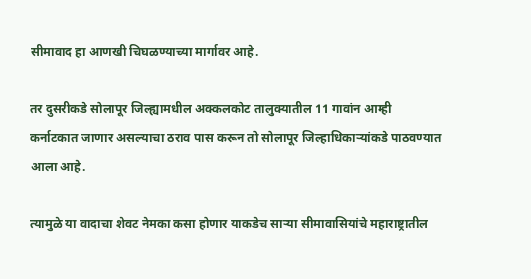सीमावाद हा आणखी चिघळण्याच्या मार्गावर आहे.

तर दुसरीकडे सोलापूर जिल्ह्यामधील अक्कलकोट तालुक्यातील 11 गावांन आम्ही कर्नाटकात जाणार असल्याचा ठराव पास करून तो सोलापूर जिल्हाधिकाऱ्यांकडे पाठवण्यात आला आहे.

त्यामुळे या वादाचा शेवट नेमका कसा होणार याकडेच साऱ्या सीमावासियांचे महाराष्ट्रातील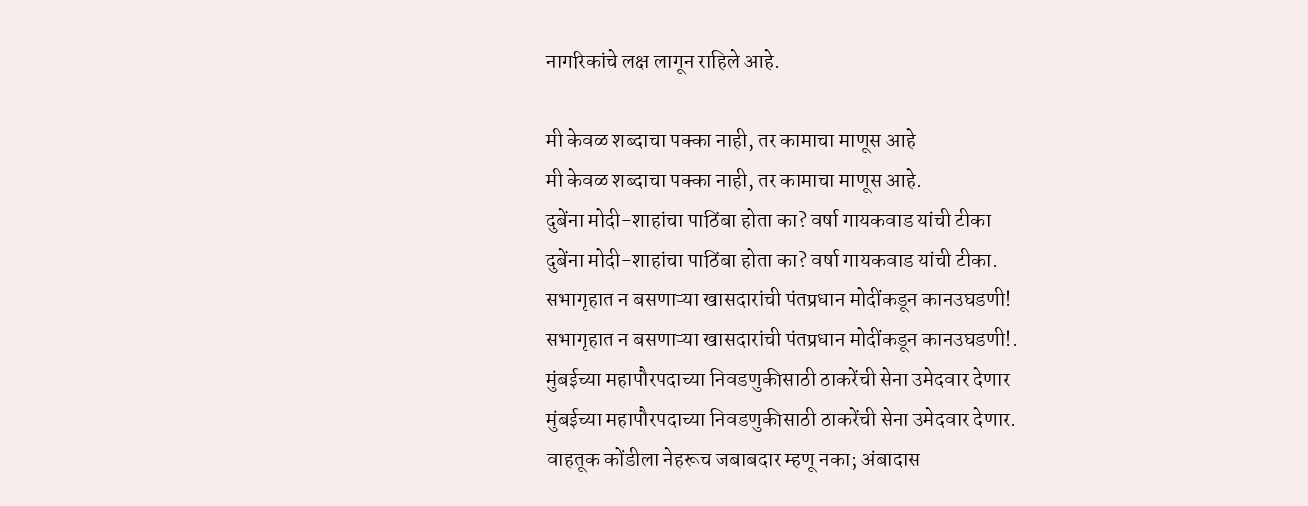नागरिकांचे लक्ष लागून राहिले आहे.

मी केवळ शब्दाचा पक्का नाही, तर कामाचा माणूस आहे
मी केवळ शब्दाचा पक्का नाही, तर कामाचा माणूस आहे.
दुबेंना मोदी-शाहांचा पाठिंबा होता का? वर्षा गायकवाड यांची टीका
दुबेंना मोदी-शाहांचा पाठिंबा होता का? वर्षा गायकवाड यांची टीका.
सभागृहात न बसणाऱ्या खासदारांची पंतप्रधान मोदींकडून कानउघडणी!
सभागृहात न बसणाऱ्या खासदारांची पंतप्रधान मोदींकडून कानउघडणी!.
मुंबईच्या महापौरपदाच्या निवडणुकीसाठी ठाकरेंची सेना उमेदवार देणार
मुंबईच्या महापौरपदाच्या निवडणुकीसाठी ठाकरेंची सेना उमेदवार देणार.
वाहतूक कोंडीला नेहरूच जबाबदार म्हणू नका; अंबादास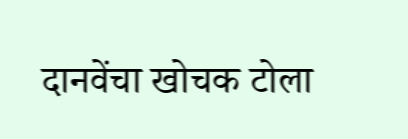दानवेंचा खोचक टोला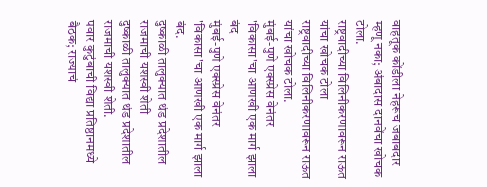वाहतूक कोंडीला नेहरूच जबाबदार म्हणू नका; अंबादास दानवेंचा खोचक टोला.
राष्ट्रवादीच्या विलिनीकरणावरून राऊत यांचा खोचक टोला
राष्ट्रवादीच्या विलिनीकरणावरून राऊत यांचा खोचक टोला.
मुंबई-पुणे एक्स्प्रेस वेनंतर 'विकासा'चा आणखी एक मार्ग झाला बंद
मुंबई-पुणे एक्स्प्रेस वेनंतर 'विकासा'चा आणखी एक मार्ग झाला बंद.
दुष्काळी तालुक्यात थंड प्रदेशातील राजमाची यशस्वी शेती
दुष्काळी तालुक्यात थंड प्रदेशातील राजमाची यशस्वी शेती.
पवार कुटुंबाची विद्या प्रतिष्ठानमध्ये बैठक; राज्याचं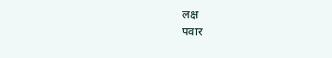लक्ष
पवार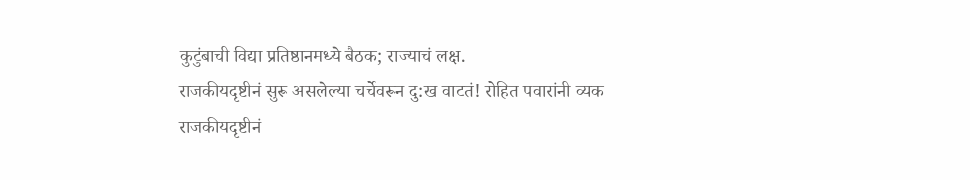कुटुंबाची विद्या प्रतिष्ठानमध्ये बैठक; राज्याचं लक्ष.
राजकीयदृष्टीनं सुरू असलेल्या चर्चेवरून दु:ख वाटतं! रोहित पवारांनी व्यक
राजकीयदृष्टीनं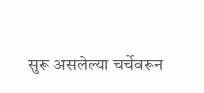सुरू असलेल्या चर्चेवरून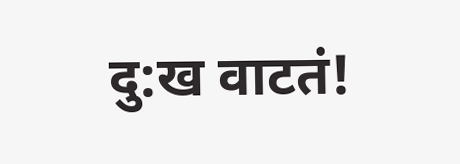दु:ख वाटतं!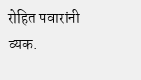रोहित पवारांनी व्यक.